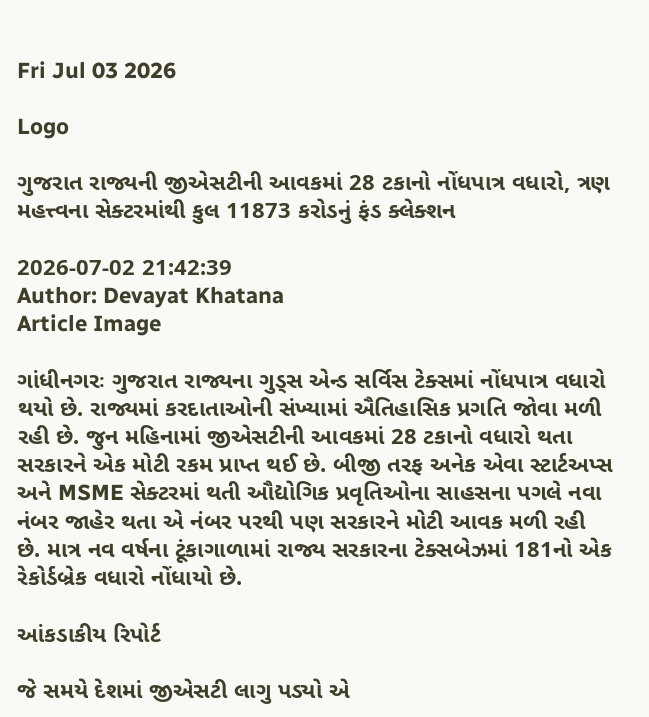Fri Jul 03 2026

Logo

ગુજરાત રાજ્યની જીએસટીની આવકમાં 28 ટકાનો નોંધપાત્ર વધારો, ત્રણ મહત્ત્વના સેક્ટરમાંથી કુલ 11873 કરોડનું ફંડ ક્લેક્શન

2026-07-02 21:42:39
Author: Devayat Khatana
Article Image

ગાંધીનગરઃ ગુજરાત રાજ્યના ગુડ્સ એન્ડ સર્વિસ ટેક્સમાં નોંધપાત્ર વધારો થયો છે. રાજ્યમાં કરદાતાઓની સંખ્યામાં ઐતિહાસિક પ્રગતિ જોવા મળી રહી છે. જુન મહિનામાં જીએસટીની આવકમાં 28 ટકાનો વધારો થતા સરકારને એક મોટી રકમ પ્રાપ્ત થઈ છે. બીજી તરફ અનેક એવા સ્ટાર્ટઅપ્સ અને MSME સેક્ટરમાં થતી ઔદ્યોગિક પ્રવૃતિઓના સાહસના પગલે નવા નંબર જાહેર થતા એ નંબર પરથી પણ સરકારને મોટી આવક મળી રહી છે. માત્ર નવ વર્ષના ટૂંકાગાળામાં રાજ્ય સરકારના ટેક્સબેઝમાં 181નો એક રેકોર્ડબ્રેક વધારો નોંધાયો છે.

આંકડાકીય રિપોર્ટ

જે સમયે દેશમાં જીએસટી લાગુ પડ્યો એ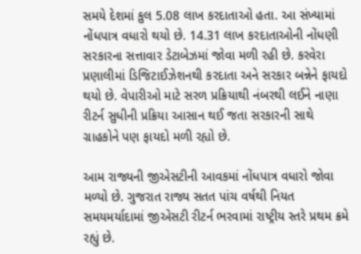સમયે દેશમાં કુલ 5.08 લાખ કરદાતાઓ હતા. આ સંખ્યામાં નોંધપાત્ર વધારો થયો છે. 14.31 લાખ કરદાતાઓની નોંધણી સરકારના સત્તાવાર ડેટાબેઝમાં જોવા મળી રહી છે. કરવેરા પ્રણાલીમાં ડિજિટાઈઝેશનથી કરદાતા અને સરકાર બન્નેને ફાયદો થયો છે. વેપારીઓ માટે સરળ પ્રક્રિયાથી નંબરથી લઈને નાણા રીટર્ન સુધીની પ્રક્રિયા આસાન થઈ જતા સરકારની સાથે ગ્રાહકોને પણ ફાયદો મળી રહ્યો છે.

આમ રાજ્યની જીએસટીની આવકમાં નોંધપાત્ર વધારો જોવા મળ્યો છે. ગુજરાત રાજ્ય સતત પાંચ વર્ષથી નિયત સમયમર્યાદામાં જીએસટી રીટર્ન ભરવામાં રાષ્ટ્રીય સ્તરે પ્રથમ ક્રમે રહ્યું છે.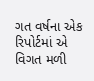ગત વર્ષના એક રિપોર્ટમાં એ વિગત મળી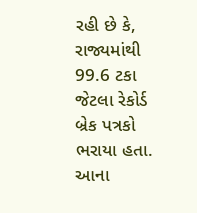રહી છે કે, રાજ્યમાંથી 99.6 ટકા જેટલા રેકોર્ડ બ્રેક પત્રકો ભરાયા હતા. આના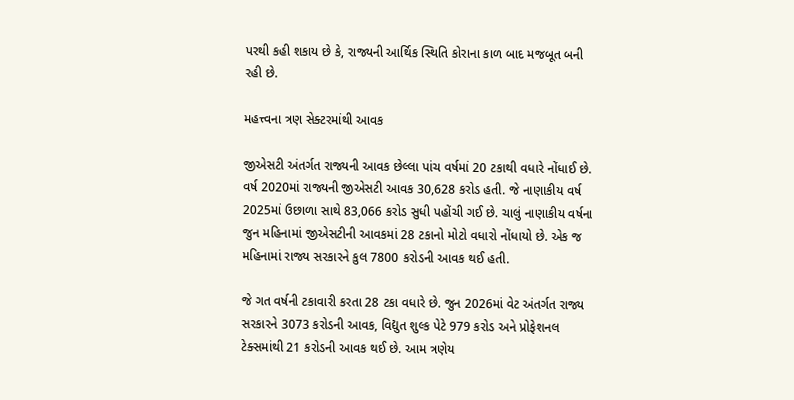પરથી કહી શકાય છે કે, રાજ્યની આર્થિક સ્થિતિ કોરાના કાળ બાદ મજબૂત બની રહી છે.

મહત્ત્વના ત્રણ સેક્ટરમાંથી આવક

જીએસટી અંતર્ગત રાજ્યની આવક છેલ્લા પાંચ વર્ષમાં 20 ટકાથી વધારે નોંધાઈ છે. વર્ષ 2020માં રાજ્યની જીએસટી આવક 30,628 કરોડ હતી. જે નાણાકીય વર્ષ 2025માં ઉછાળા સાથે 83,066 કરોડ સુધી પહોંચી ગઈ છે. ચાલું નાણાકીય વર્ષના જુન મહિનામાં જીએસટીની આવકમાં 28 ટકાનો મોટો વધારો નોંધાયો છે. એક જ મહિનામાં રાજ્ય સરકારને કુલ 7800 કરોડની આવક થઈ હતી.

જે ગત વર્ષની ટકાવારી કરતા 28 ટકા વધારે છે. જુન 2026માં વેટ અંતર્ગત રાજ્ય સરકારને 3073 કરોડની આવક, વિદ્યુત શુલ્ક પેટે 979 કરોડ અને પ્રોફેશનલ ટેક્સમાંથી 21 કરોડની આવક થઈ છે. આમ ત્રણેય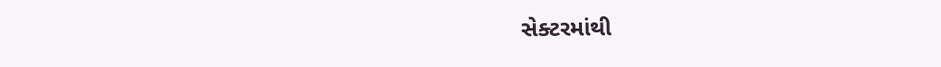સેક્ટરમાંથી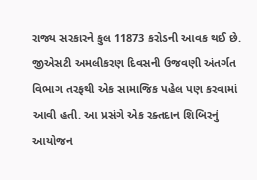રાજ્ય સરકારને કુલ 11873 કરોડની આવક થઈ છે. જીએસટી અમલીકરણ દિવસની ઉજવણી અંતર્ગત વિભાગ તરફથી એક સામાજિક પહેલ પણ કરવામાં આવી હતી. આ પ્રસંગે એક રક્તદાન શિબિરનું આયોજન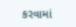કરવામાં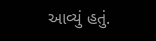આવ્યું હતું.